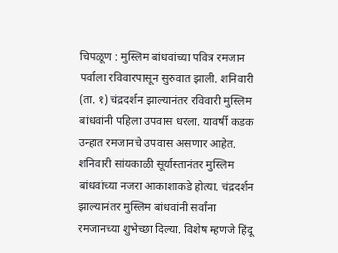चिपळूण : मुस्लिम बांधवांच्या पवित्र रमजान पर्वाला रविवारपासून सुरुवात झाली. शनिवारी (ता. १) चंद्रदर्शन झाल्यानंतर रविवारी मुस्लिम बांधवांनी पहिला उपवास धरला. यावर्षी कडक उन्हात रमजानचे उपवास असणार आहेत.
शनिवारी सांयकाळी सूर्यास्तानंतर मुस्लिम बांधवांच्या नजरा आकाशाकडे होत्या. चंद्रदर्शन झाल्यानंतर मुस्लिम बांधवांनी सर्वांना रमजानच्या शुभेच्छा दिल्या. विशेष म्हणजे हिंदू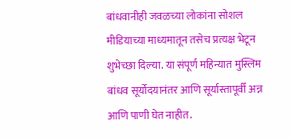बांधवानीही जवळच्या लोकांना सोशल मीडियाच्या माध्यमातून तसेच प्रत्यक्ष भेटून शुभेच्छा दिल्या. या संपूर्ण महिन्यात मुस्लिम बांधव सूर्योदयानंतर आणि सूर्यास्तापूर्वी अन्न आणि पाणी घेत नाहीत.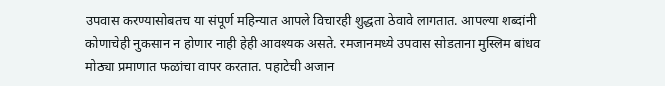उपवास करण्यासोबतच या संपूर्ण महिन्यात आपले विचारही शुद्धता ठेवावे लागतात. आपल्या शब्दांनी कोणाचेही नुकसान न होणार नाही हेही आवश्यक असते. रमजानमध्ये उपवास सोडताना मुस्लिम बांधव मोठ्या प्रमाणात फळांचा वापर करतात. पहाटेची अजान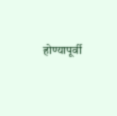होण्यापूर्वी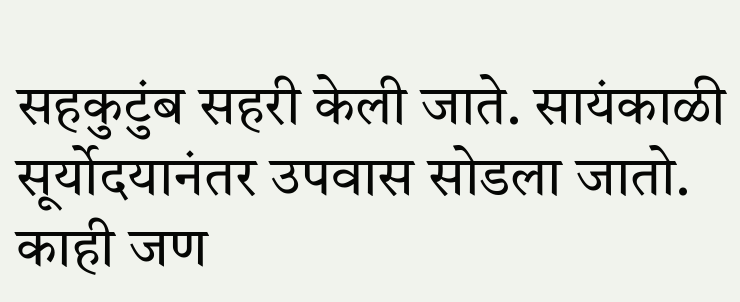सहकुटुंब सहरी केली जाते. सायंकाळी सूर्योदयानंतर उपवास सोडला जातो. काही जण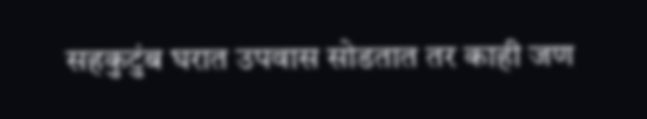सहकुटुंब घरात उपवास सोडतात तर काही जण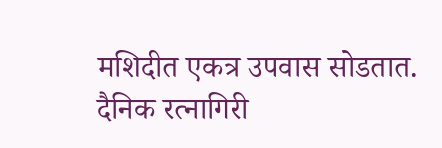मशिदीत एकत्र उपवास सोडतात.
दैनिक रत्नागिरी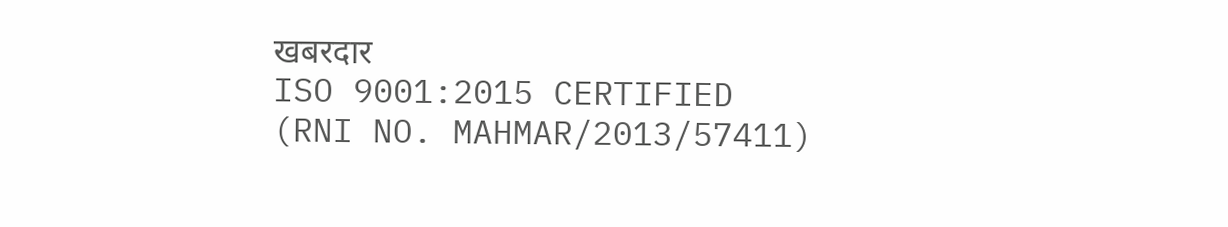खबरदार
ISO 9001:2015 CERTIFIED
(RNI NO. MAHMAR/2013/57411)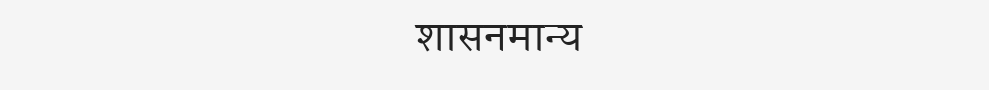शासनमान्य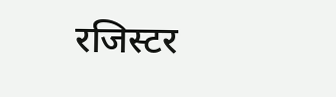रजिस्टर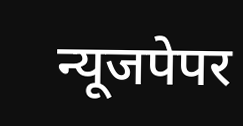न्यूजपेपर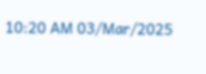10:20 AM 03/Mar/2025